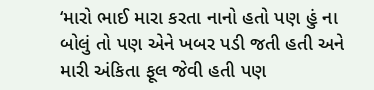‘મારો ભાઈ મારા કરતા નાનો હતો પણ હું ના બોલું તો પણ એને ખબર પડી જતી હતી અને મારી અંકિતા ફૂલ જેવી હતી પણ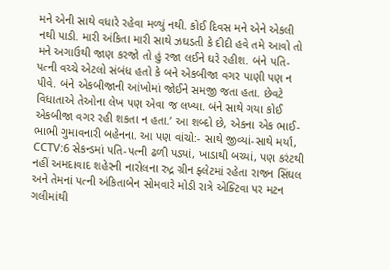મને એની સાથે વધારે રહેવા મળ્યું નથી. કોઈ દિવસ મને એને એકલી નથી પાડી. મારી અંકિતા મારી સાથે ઝઘડતી કે દીદી હવે તમે આવો તો મને અગાઉથી જાણ કરજો તો હું રજા લઈને ઘરે રહીશ. બંને પતિ-પત્ની વચ્ચે એટલો સંબંધ હતો કે બને એકબીજા વગર પાણી પણ ન પીવે. બંને એકબીજાની આંખોમાં જોઈને સમજી જતા હતા. છેવટે વિધાતાએ તેઓના લેખ પણ એવા જ લખ્યા. બંને સાથે ગયા કોઈ એકબીજા વગર રહી શકતા ન હતા.’ આ શબ્દો છે, એકના એક ભાઈ-ભાભી ગુમાવનારી બહેનના. આ પણ વાંચો:- સાથે જીવ્યાં-સાથે મર્યાં, CCTV:6 સેકન્ડમાં પતિ-પત્ની ઢળી પડ્યાં, ખાડાથી બચ્યાં, પણ કરંટથી નહીં અમદાવાદ શહેરની નારોલના રુદ્ર ગ્રીન ફ્લેટમાં રહેતા રાજન સિંઘલ અને તેમનાં પત્ની અંકિતાબેન સોમવારે મોડી રાત્રે એક્ટિવા પર મટન ગલીમાંથી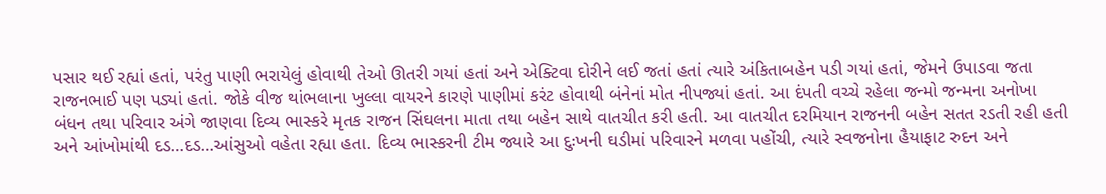પસાર થઈ રહ્યાં હતાં, પરંતુ પાણી ભરાયેલું હોવાથી તેઓ ઊતરી ગયાં હતાં અને એક્ટિવા દોરીને લઈ જતાં હતાં ત્યારે અંકિતાબહેન પડી ગયાં હતાં, જેમને ઉપાડવા જતા રાજનભાઈ પણ પડ્યાં હતાં. જોકે વીજ થાંભલાના ખુલ્લા વાયરને કારણે પાણીમાં કરંટ હોવાથી બંનેનાં મોત નીપજ્યાં હતાં. આ દંપતી વચ્ચે રહેલા જન્મો જન્મના અનોખા બંધન તથા પરિવાર અંગે જાણવા દિવ્ય ભાસ્કરે મૃતક રાજન સિંઘલના માતા તથા બહેન સાથે વાતચીત કરી હતી. આ વાતચીત દરમિયાન રાજનની બહેન સતત રડતી રહી હતી અને આંખોમાંથી દડ…દડ…આંસુઓ વહેતા રહ્યા હતા. દિવ્ય ભાસ્કરની ટીમ જ્યારે આ દુઃખની ઘડીમાં પરિવારને મળવા પહોંચી, ત્યારે સ્વજનોના હૈયાફાટ રુદન અને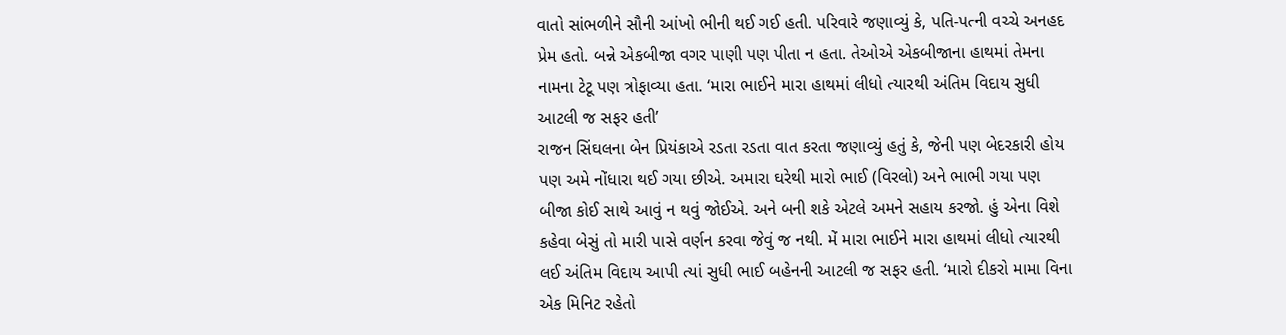વાતો સાંભળીને સૌની આંખો ભીની થઈ ગઈ હતી. પરિવારે જણાવ્યું કે, પતિ-પત્ની વચ્ચે અનહદ પ્રેમ હતો. બન્ને એકબીજા વગર પાણી પણ પીતા ન હતા. તેઓએ એકબીજાના હાથમાં તેમના નામના ટેટૂ પણ ત્રોફાવ્યા હતા. ‘મારા ભાઈને મારા હાથમાં લીધો ત્યારથી અંતિમ વિદાય સુધી આટલી જ સફર હતી’
રાજન સિંઘલના બેન પ્રિયંકાએ રડતા રડતા વાત કરતા જણાવ્યું હતું કે, જેની પણ બેદરકારી હોય પણ અમે નોંધારા થઈ ગયા છીએ. અમારા ઘરેથી મારો ભાઈ (વિરલો) અને ભાભી ગયા પણ બીજા કોઈ સાથે આવું ન થવું જોઈએ. અને બની શકે એટલે અમને સહાય કરજો. હું એના વિશે કહેવા બેસું તો મારી પાસે વર્ણન કરવા જેવું જ નથી. મેં મારા ભાઈને મારા હાથમાં લીધો ત્યારથી લઈ અંતિમ વિદાય આપી ત્યાં સુધી ભાઈ બહેનની આટલી જ સફર હતી. ‘મારો દીકરો મામા વિના એક મિનિટ રહેતો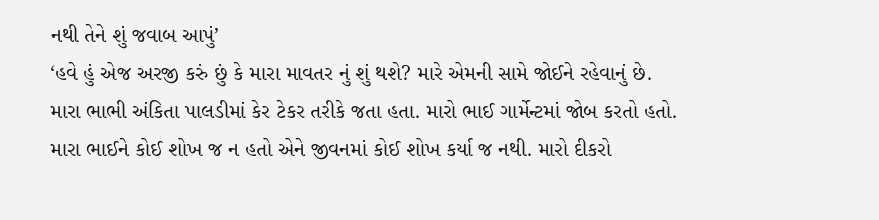નથી તેને શું જવાબ આપું’
‘હવે હું એજ અરજી કરું છું કે મારા માવતર નું શું થશે? મારે એમની સામે જોઈને રહેવાનું છે. મારા ભાભી અંકિતા પાલડીમાં કેર ટેકર તરીકે જતા હતા. મારો ભાઈ ગાર્મેન્ટમાં જોબ કરતો હતો. મારા ભાઈને કોઈ શોખ જ ન હતો એને જીવનમાં કોઈ શોખ કર્યા જ નથી. મારો દીકરો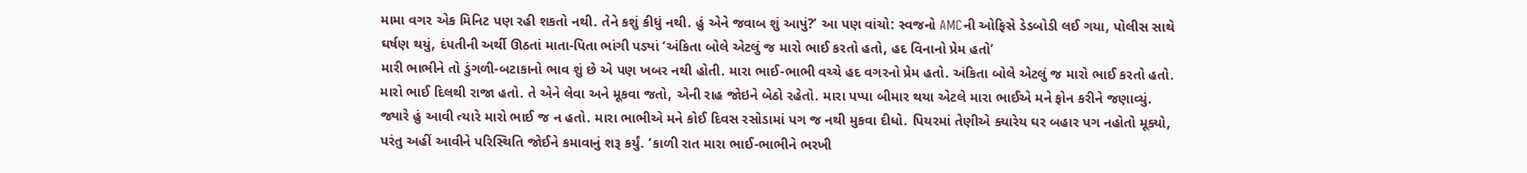મામા વગર એક મિનિટ પણ રહી શકતો નથી. તેને કશું કીધું નથી. હું એને જવાબ શું આપું?’ આ પણ વાંચો: સ્વજનો AMCની ઓફિસે ડેડબોડી લઈ ગયા, પોલીસ સાથે ઘર્ષણ થયું, દંપતીની અર્થી ઊઠતાં માતા-પિતા ભાંગી પડ્યાં ‘અંકિતા બોલે એટલું જ મારો ભાઈ કરતો હતો, હદ વિનાનો પ્રેમ હતો’
મારી ભાભીને તો ડુંગળી-બટાકાનો ભાવ શું છે એ પણ ખબર નથી હોતી. મારા ભાઈ-ભાભી વચ્ચે હદ વગરનો પ્રેમ હતો. અંકિતા બોલે એટલું જ મારો ભાઈ કરતો હતો. મારો ભાઈ દિલથી રાજા હતો. તે એને લેવા અને મૂકવા જતો, એની રાહ જોઇને બેઠો રહેતો. મારા પપ્પા બીમાર થયા એટલે મારા ભાઈએ મને ફોન કરીને જણાવ્યું. જ્યારે હું આવી ત્યારે મારો ભાઈ જ ન હતો. મારા ભાભીએ મને કોઈ દિવસ રસોડામાં પગ જ નથી મુકવા દીધો. પિયરમાં તેણીએ ક્યારેય ઘર બહાર પગ નહોતો મૂક્યો, પરંતુ અહીં આવીને પરિસ્થિતિ જોઈને કમાવાનું શરૂ કર્યું. ‘કાળી રાત મારા ભાઈ-ભાભીને ભરખી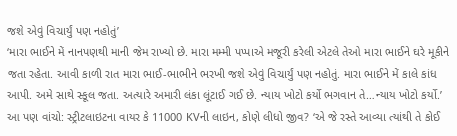જશે એવું વિચાર્યું પણ નહોતું’
‘મારા ભાઈને મેં નાનપણથી માની જેમ રાખ્યો છે. મારા મમ્મી પપ્પાએ મજૂરી કરેલી એટલે તેઓ મારા ભાઈને ઘરે મૂકીને જતા રહેતા. આવી કાળી રાત મારા ભાઈ-ભાભીને ભરખી જશે એવું વિચાર્યું પણ નહોતું. મારા ભાઈને મેં કાલે કાંધ આપી. અમે સાથે સ્કૂલ જતા. અત્યારે અમારી લંકા લૂંટાઈ ગઈ છે. ન્યાય ખોટો કર્યો ભગવાન તે…ન્યાય ખોટો કર્યો.’ આ પણ વાંચો: સ્ટ્રીટલાઇટના વાયર કે 11000 KVની લાઇન, કોણે લીધો જીવ? ‘એ જે રસ્તે આવ્યા ત્યાંથી તે કોઈ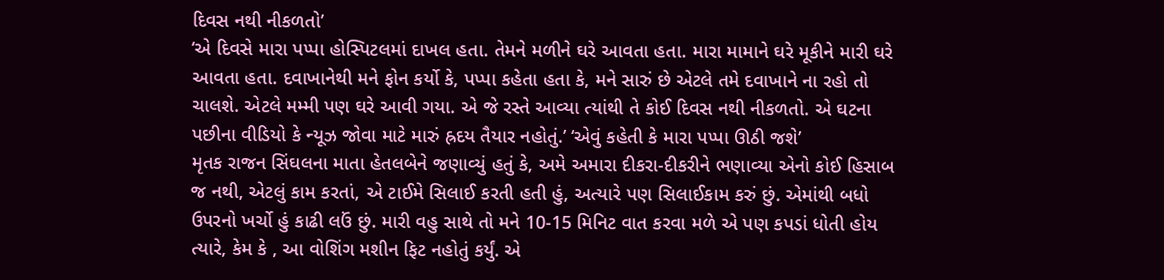દિવસ નથી નીકળતો’
‘એ દિવસે મારા પપ્પા હોસ્પિટલમાં દાખલ હતા. તેમને મળીને ઘરે આવતા હતા. મારા મામાને ઘરે મૂકીને મારી ઘરે આવતા હતા. દવાખાનેથી મને ફોન કર્યો કે, પપ્પા કહેતા હતા કે, મને સારું છે એટલે તમે દવાખાને ના રહો તો ચાલશે. એટલે મમ્મી પણ ઘરે આવી ગયા. એ જે રસ્તે આવ્યા ત્યાંથી તે કોઈ દિવસ નથી નીકળતો. એ ઘટના પછીના વીડિયો કે ન્યૂઝ જોવા માટે મારું હ્રદય તૈયાર નહોતું.’ ‘એવું કહેતી કે મારા પપ્પા ઊઠી જશે’
મૃતક રાજન સિંઘલના માતા હેતલબેને જણાવ્યું હતું કે, અમે અમારા દીકરા-દીકરીને ભણાવ્યા એનો કોઈ હિસાબ જ નથી, એટલું કામ કરતાં, એ ટાઈમે સિલાઈ કરતી હતી હું, અત્યારે પણ સિલાઈકામ કરું છું. એમાંથી બધો ઉપરનો ખર્ચો હું કાઢી લઉં છું. મારી વહુ સાથે તો મને 10-15 મિનિટ વાત કરવા મળે એ પણ કપડાં ધોતી હોય ત્યારે, કેમ કે , આ વોશિંગ મશીન ફિટ નહોતું કર્યું. એ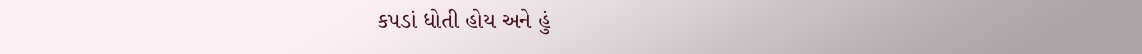કપડાં ધોતી હોય અને હું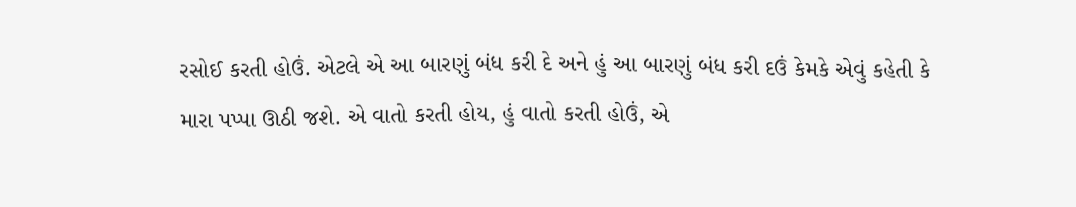રસોઈ કરતી હોઉં. એટલે એ આ બારણું બંધ કરી દે અને હું આ બારણું બંધ કરી દઉં કેમકે એવું કહેતી કે મારા પપ્પા ઊઠી જશે. એ વાતો કરતી હોય, હું વાતો કરતી હોઉં, એ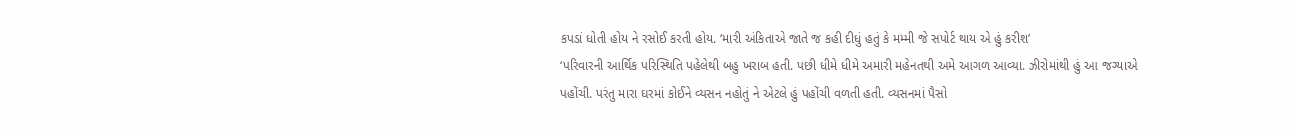કપડાં ધોતી હોય ને રસોઈ કરતી હોય. ‘મારી અંકિતાએ જાતે જ કહી દીધું હતું કે મમ્મી જે સપોર્ટ થાય એ હું કરીશ’
‘પરિવારની આર્થિક પરિસ્થિતિ પહેલેથી બહુ ખરાબ હતી. પછી ધીમે ધીમે અમારી મહેનતથી અમે આગળ આવ્યા. ઝીરોમાંથી હું આ જગ્યાએ પહોંચી. પરંતુ મારા ઘરમાં કોઈને વ્યસન નહોતું ને એટલે હું પહોંચી વળતી હતી. વ્યસનમાં પૈસો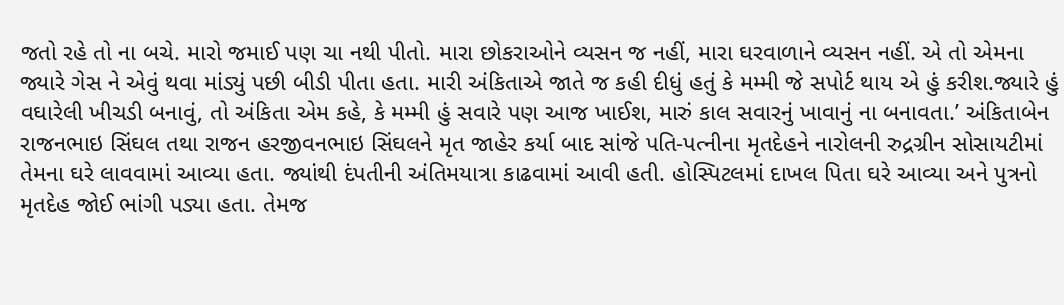જતો રહે તો ના બચે. મારો જમાઈ પણ ચા નથી પીતો. મારા છોકરાઓને વ્યસન જ નહીં, મારા ઘરવાળાને વ્યસન નહીં. એ તો એમના જ્યારે ગેસ ને એવું થવા માંડ્યું પછી બીડી પીતા હતા. મારી અંકિતાએ જાતે જ કહી દીધું હતું કે મમ્મી જે સપોર્ટ થાય એ હું કરીશ.જ્યારે હું વઘારેલી ખીચડી બનાવું, તો અંકિતા એમ કહે, કે મમ્મી હું સવારે પણ આજ ખાઈશ, મારું કાલ સવારનું ખાવાનું ના બનાવતા.’ અંકિતાબેન રાજનભાઇ સિંઘલ તથા રાજન હરજીવનભાઇ સિંઘલને મૃત જાહેર કર્યા બાદ સાંજે પતિ-પત્નીના મૃતદેહને નારોલની રુદ્રગ્રીન સોસાયટીમાં તેમના ઘરે લાવવામાં આવ્યા હતા. જ્યાંથી દંપતીની અંતિમયાત્રા કાઢવામાં આવી હતી. હોસ્પિટલમાં દાખલ પિતા ઘરે આવ્યા અને પુત્રનો મૃતદેહ જોઈ ભાંગી પડ્યા હતા. તેમજ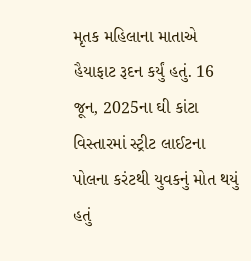મૃતક મહિલાના માતાએ હૈયાફાટ રૂદન કર્યું હતું. 16 જૂન, 2025ના ઘી કાંટા વિસ્તારમાં સ્ટ્રીટ લાઈટના પોલના કરંટથી યુવકનું મોત થયું હતું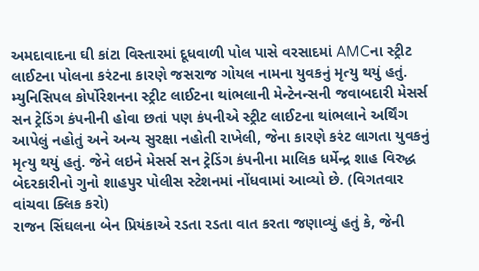અમદાવાદના ઘી કાંટા વિસ્તારમાં દૂધવાળી પોલ પાસે વરસાદમાં AMCના સ્ટ્રીટ લાઈટના પોલના કરંટના કારણે જસરાજ ગોયલ નામના યુવકનું મૃત્યુ થયું હતું. મ્યુનિસિપલ કોર્પોરેશનના સ્ટ્રીટ લાઈટના થાંભલાની મેન્ટેનન્સની જવાબદારી મેસર્સ સન ટ્રેડિંગ કંપનીની હોવા છતાં પણ કંપનીએ સ્ટ્રીટ લાઈટના થાંભલાને અર્થિંગ આપેલું નહોતું અને અન્ય સુરક્ષા નહોતી રાખેલી, જેના કારણે કરંટ લાગતા યુવકનું મૃત્યુ થયું હતું. જેને લઇને મેસર્સ સન ટ્રેડિંગ કંપનીના માલિક ધર્મેન્દ્ર શાહ વિરુદ્ધ બેદરકારીનો ગુનો શાહપુર પોલીસ સ્ટેશનમાં નોંધવામાં આવ્યો છે. (વિગતવાર વાંચવા ક્લિક કરો)
રાજન સિંઘલના બેન પ્રિયંકાએ રડતા રડતા વાત કરતા જણાવ્યું હતું કે, જેની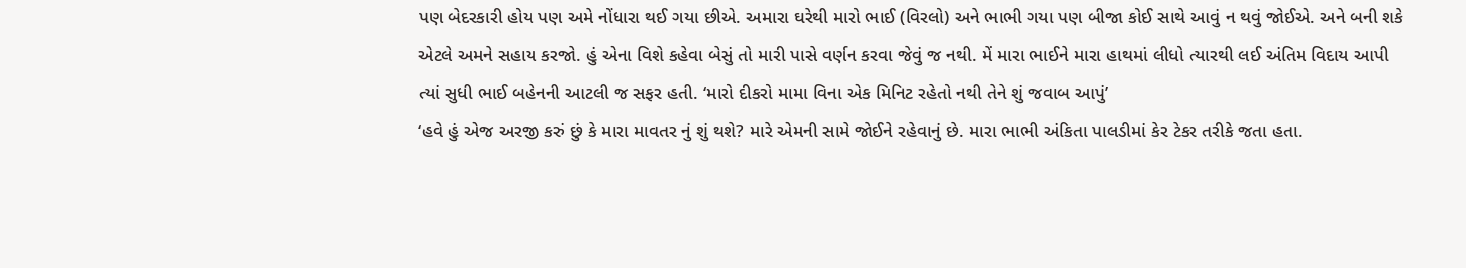પણ બેદરકારી હોય પણ અમે નોંધારા થઈ ગયા છીએ. અમારા ઘરેથી મારો ભાઈ (વિરલો) અને ભાભી ગયા પણ બીજા કોઈ સાથે આવું ન થવું જોઈએ. અને બની શકે એટલે અમને સહાય કરજો. હું એના વિશે કહેવા બેસું તો મારી પાસે વર્ણન કરવા જેવું જ નથી. મેં મારા ભાઈને મારા હાથમાં લીધો ત્યારથી લઈ અંતિમ વિદાય આપી ત્યાં સુધી ભાઈ બહેનની આટલી જ સફર હતી. ‘મારો દીકરો મામા વિના એક મિનિટ રહેતો નથી તેને શું જવાબ આપું’
‘હવે હું એજ અરજી કરું છું કે મારા માવતર નું શું થશે? મારે એમની સામે જોઈને રહેવાનું છે. મારા ભાભી અંકિતા પાલડીમાં કેર ટેકર તરીકે જતા હતા.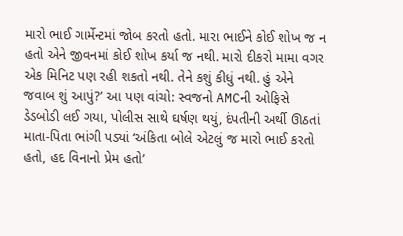મારો ભાઈ ગાર્મેન્ટમાં જોબ કરતો હતો. મારા ભાઈને કોઈ શોખ જ ન હતો એને જીવનમાં કોઈ શોખ કર્યા જ નથી. મારો દીકરો મામા વગર એક મિનિટ પણ રહી શકતો નથી. તેને કશું કીધું નથી. હું એને જવાબ શું આપું?’ આ પણ વાંચો: સ્વજનો AMCની ઓફિસે ડેડબોડી લઈ ગયા, પોલીસ સાથે ઘર્ષણ થયું, દંપતીની અર્થી ઊઠતાં માતા-પિતા ભાંગી પડ્યાં ‘અંકિતા બોલે એટલું જ મારો ભાઈ કરતો હતો, હદ વિનાનો પ્રેમ હતો’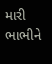મારી ભાભીને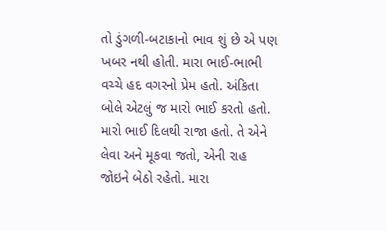તો ડુંગળી-બટાકાનો ભાવ શું છે એ પણ ખબર નથી હોતી. મારા ભાઈ-ભાભી વચ્ચે હદ વગરનો પ્રેમ હતો. અંકિતા બોલે એટલું જ મારો ભાઈ કરતો હતો. મારો ભાઈ દિલથી રાજા હતો. તે એને લેવા અને મૂકવા જતો, એની રાહ જોઇને બેઠો રહેતો. મારા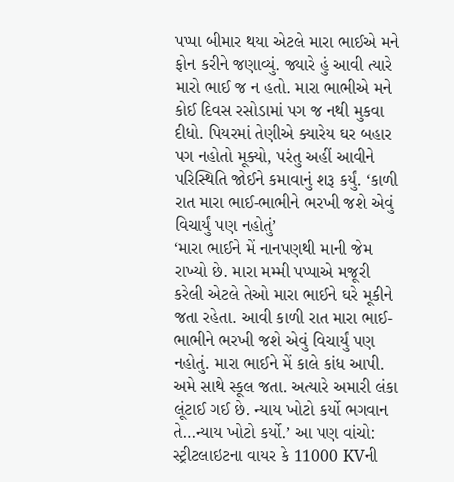પપ્પા બીમાર થયા એટલે મારા ભાઈએ મને ફોન કરીને જણાવ્યું. જ્યારે હું આવી ત્યારે મારો ભાઈ જ ન હતો. મારા ભાભીએ મને કોઈ દિવસ રસોડામાં પગ જ નથી મુકવા દીધો. પિયરમાં તેણીએ ક્યારેય ઘર બહાર પગ નહોતો મૂક્યો, પરંતુ અહીં આવીને પરિસ્થિતિ જોઈને કમાવાનું શરૂ કર્યું. ‘કાળી રાત મારા ભાઈ-ભાભીને ભરખી જશે એવું વિચાર્યું પણ નહોતું’
‘મારા ભાઈને મેં નાનપણથી માની જેમ રાખ્યો છે. મારા મમ્મી પપ્પાએ મજૂરી કરેલી એટલે તેઓ મારા ભાઈને ઘરે મૂકીને જતા રહેતા. આવી કાળી રાત મારા ભાઈ-ભાભીને ભરખી જશે એવું વિચાર્યું પણ નહોતું. મારા ભાઈને મેં કાલે કાંધ આપી. અમે સાથે સ્કૂલ જતા. અત્યારે અમારી લંકા લૂંટાઈ ગઈ છે. ન્યાય ખોટો કર્યો ભગવાન તે…ન્યાય ખોટો કર્યો.’ આ પણ વાંચો: સ્ટ્રીટલાઇટના વાયર કે 11000 KVની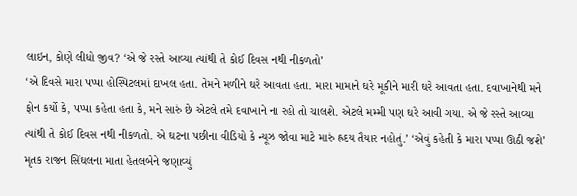લાઇન, કોણે લીધો જીવ? ‘એ જે રસ્તે આવ્યા ત્યાંથી તે કોઈ દિવસ નથી નીકળતો’
‘એ દિવસે મારા પપ્પા હોસ્પિટલમાં દાખલ હતા. તેમને મળીને ઘરે આવતા હતા. મારા મામાને ઘરે મૂકીને મારી ઘરે આવતા હતા. દવાખાનેથી મને ફોન કર્યો કે, પપ્પા કહેતા હતા કે, મને સારું છે એટલે તમે દવાખાને ના રહો તો ચાલશે. એટલે મમ્મી પણ ઘરે આવી ગયા. એ જે રસ્તે આવ્યા ત્યાંથી તે કોઈ દિવસ નથી નીકળતો. એ ઘટના પછીના વીડિયો કે ન્યૂઝ જોવા માટે મારું હ્રદય તૈયાર નહોતું.’ ‘એવું કહેતી કે મારા પપ્પા ઊઠી જશે’
મૃતક રાજન સિંઘલના માતા હેતલબેને જણાવ્યું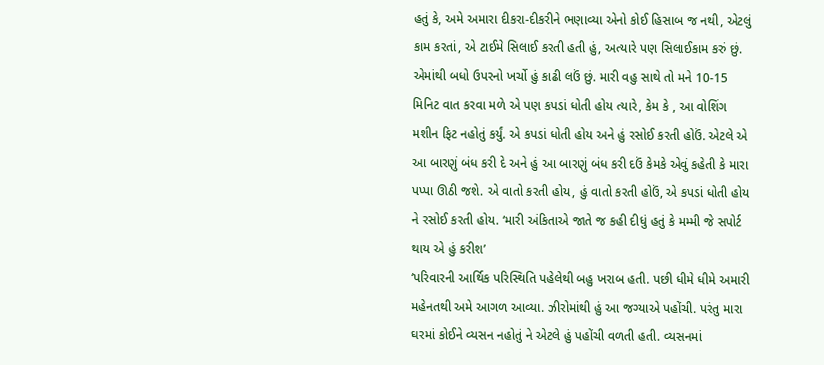હતું કે, અમે અમારા દીકરા-દીકરીને ભણાવ્યા એનો કોઈ હિસાબ જ નથી, એટલું કામ કરતાં, એ ટાઈમે સિલાઈ કરતી હતી હું, અત્યારે પણ સિલાઈકામ કરું છું. એમાંથી બધો ઉપરનો ખર્ચો હું કાઢી લઉં છું. મારી વહુ સાથે તો મને 10-15 મિનિટ વાત કરવા મળે એ પણ કપડાં ધોતી હોય ત્યારે, કેમ કે , આ વોશિંગ મશીન ફિટ નહોતું કર્યું. એ કપડાં ધોતી હોય અને હું રસોઈ કરતી હોઉં. એટલે એ આ બારણું બંધ કરી દે અને હું આ બારણું બંધ કરી દઉં કેમકે એવું કહેતી કે મારા પપ્પા ઊઠી જશે. એ વાતો કરતી હોય, હું વાતો કરતી હોઉં, એ કપડાં ધોતી હોય ને રસોઈ કરતી હોય. ‘મારી અંકિતાએ જાતે જ કહી દીધું હતું કે મમ્મી જે સપોર્ટ થાય એ હું કરીશ’
‘પરિવારની આર્થિક પરિસ્થિતિ પહેલેથી બહુ ખરાબ હતી. પછી ધીમે ધીમે અમારી મહેનતથી અમે આગળ આવ્યા. ઝીરોમાંથી હું આ જગ્યાએ પહોંચી. પરંતુ મારા ઘરમાં કોઈને વ્યસન નહોતું ને એટલે હું પહોંચી વળતી હતી. વ્યસનમાં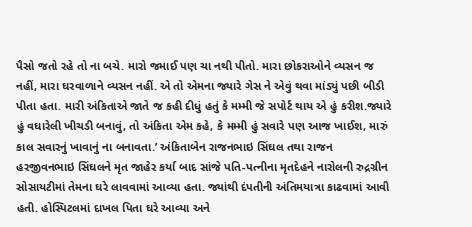પૈસો જતો રહે તો ના બચે. મારો જમાઈ પણ ચા નથી પીતો. મારા છોકરાઓને વ્યસન જ નહીં, મારા ઘરવાળાને વ્યસન નહીં. એ તો એમના જ્યારે ગેસ ને એવું થવા માંડ્યું પછી બીડી પીતા હતા. મારી અંકિતાએ જાતે જ કહી દીધું હતું કે મમ્મી જે સપોર્ટ થાય એ હું કરીશ.જ્યારે હું વઘારેલી ખીચડી બનાવું, તો અંકિતા એમ કહે, કે મમ્મી હું સવારે પણ આજ ખાઈશ, મારું કાલ સવારનું ખાવાનું ના બનાવતા.’ અંકિતાબેન રાજનભાઇ સિંઘલ તથા રાજન હરજીવનભાઇ સિંઘલને મૃત જાહેર કર્યા બાદ સાંજે પતિ-પત્નીના મૃતદેહને નારોલની રુદ્રગ્રીન સોસાયટીમાં તેમના ઘરે લાવવામાં આવ્યા હતા. જ્યાંથી દંપતીની અંતિમયાત્રા કાઢવામાં આવી હતી. હોસ્પિટલમાં દાખલ પિતા ઘરે આવ્યા અને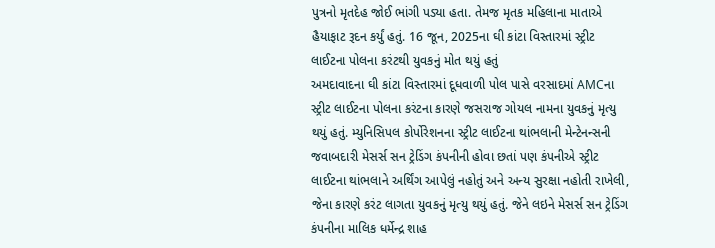પુત્રનો મૃતદેહ જોઈ ભાંગી પડ્યા હતા. તેમજ મૃતક મહિલાના માતાએ હૈયાફાટ રૂદન કર્યું હતું. 16 જૂન, 2025ના ઘી કાંટા વિસ્તારમાં સ્ટ્રીટ લાઈટના પોલના કરંટથી યુવકનું મોત થયું હતું
અમદાવાદના ઘી કાંટા વિસ્તારમાં દૂધવાળી પોલ પાસે વરસાદમાં AMCના સ્ટ્રીટ લાઈટના પોલના કરંટના કારણે જસરાજ ગોયલ નામના યુવકનું મૃત્યુ થયું હતું. મ્યુનિસિપલ કોર્પોરેશનના સ્ટ્રીટ લાઈટના થાંભલાની મેન્ટેનન્સની જવાબદારી મેસર્સ સન ટ્રેડિંગ કંપનીની હોવા છતાં પણ કંપનીએ સ્ટ્રીટ લાઈટના થાંભલાને અર્થિંગ આપેલું નહોતું અને અન્ય સુરક્ષા નહોતી રાખેલી, જેના કારણે કરંટ લાગતા યુવકનું મૃત્યુ થયું હતું. જેને લઇને મેસર્સ સન ટ્રેડિંગ કંપનીના માલિક ધર્મેન્દ્ર શાહ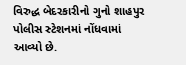વિરુદ્ધ બેદરકારીનો ગુનો શાહપુર પોલીસ સ્ટેશનમાં નોંધવામાં આવ્યો છે.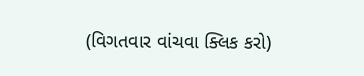(વિગતવાર વાંચવા ક્લિક કરો)